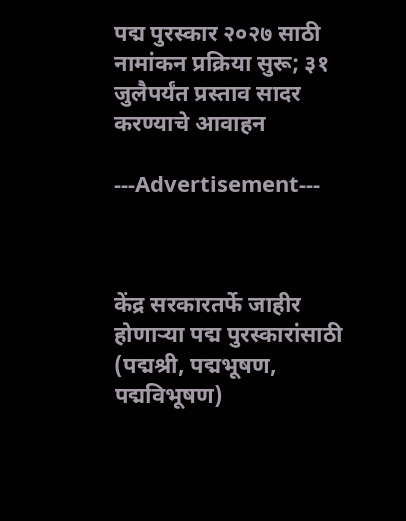पद्म पुरस्कार २०२७ साठी नामांकन प्रक्रिया सुरू; ३१ जुलैपर्यंत प्रस्ताव सादर करण्याचे आवाहन

---Advertisement---



केंद्र सरकारतर्फे जाहीर होणाऱ्या पद्म पुरस्कारांसाठी (पद्मश्री, पद्मभूषण, पद्मविभूषण)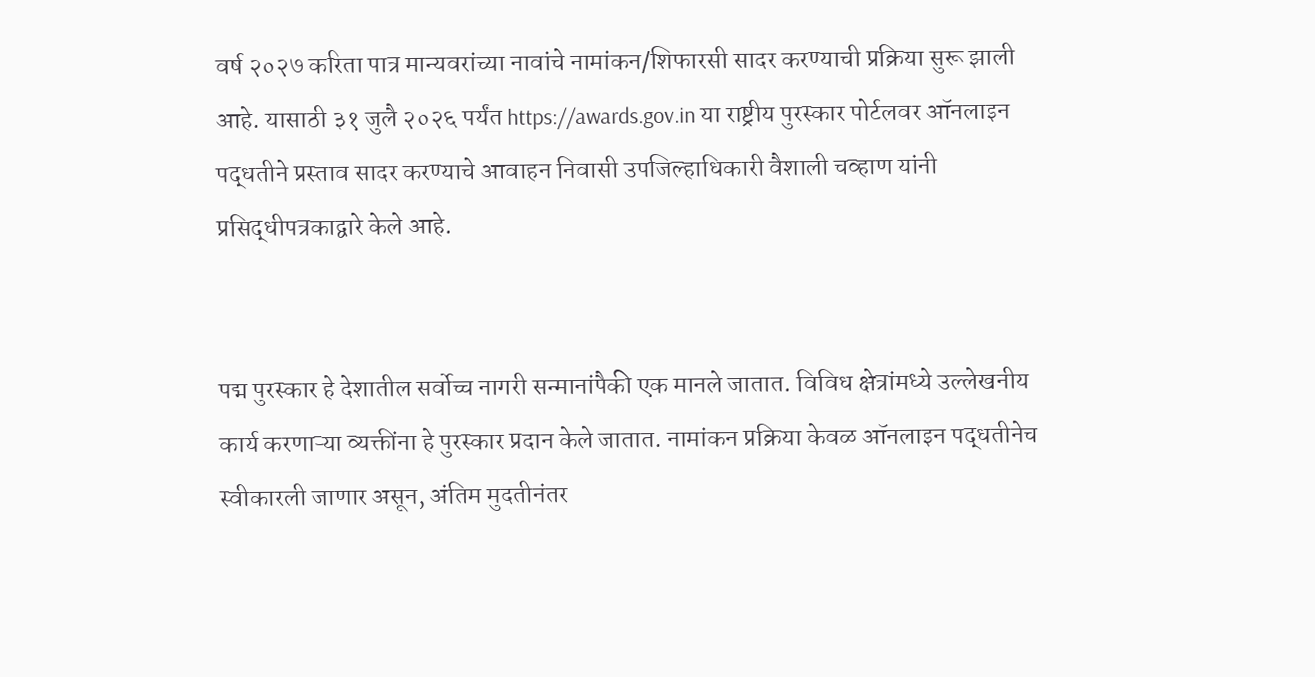वर्ष २०२७ करिता पात्र मान्यवरांच्या नावांचे नामांकन/शिफारसी सादर करण्याची प्रक्रिया सुरू झाली आहे. यासाठी ३१ जुलै २०२६ पर्यंत https://awards.gov.in या राष्ट्रीय पुरस्कार पोर्टलवर ऑनलाइन पद्धतीने प्रस्ताव सादर करण्याचे आवाहन निवासी उपजिल्हाधिकारी वैशाली चव्हाण यांनी प्रसिद्धीपत्रकाद्वारे केले आहे.


पद्म पुरस्कार हे देशातील सर्वोच्च नागरी सन्मानांपैकी एक मानले जातात. विविध क्षेत्रांमध्ये उल्लेखनीय कार्य करणाऱ्या व्यक्तींना हे पुरस्कार प्रदान केले जातात. नामांकन प्रक्रिया केवळ ऑनलाइन पद्धतीनेच स्वीकारली जाणार असून, अंतिम मुदतीनंतर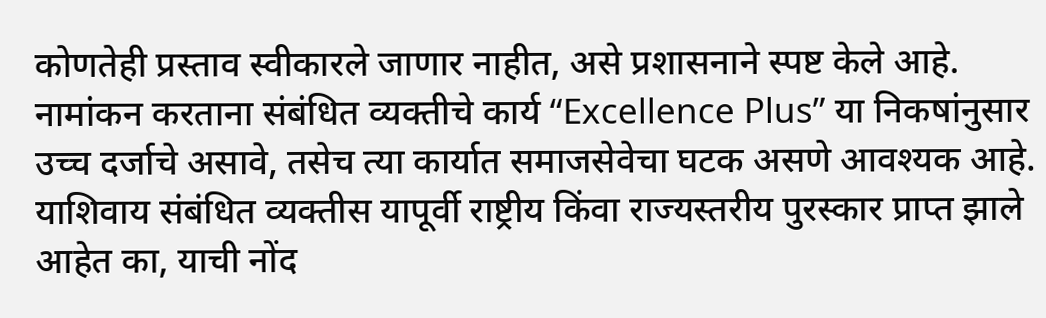कोणतेही प्रस्ताव स्वीकारले जाणार नाहीत, असे प्रशासनाने स्पष्ट केले आहे.
नामांकन करताना संबंधित व्यक्तीचे कार्य “Excellence Plus” या निकषांनुसार उच्च दर्जाचे असावे, तसेच त्या कार्यात समाजसेवेचा घटक असणे आवश्यक आहे. याशिवाय संबंधित व्यक्तीस यापूर्वी राष्ट्रीय किंवा राज्यस्तरीय पुरस्कार प्राप्त झाले आहेत का, याची नोंद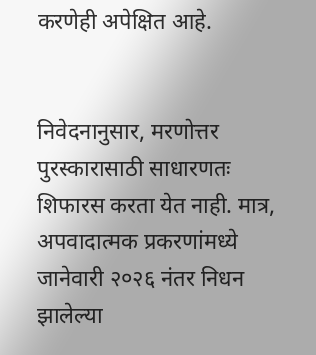करणेही अपेक्षित आहे.


निवेदनानुसार, मरणोत्तर पुरस्कारासाठी साधारणतः शिफारस करता येत नाही. मात्र, अपवादात्मक प्रकरणांमध्ये जानेवारी २०२६ नंतर निधन झालेल्या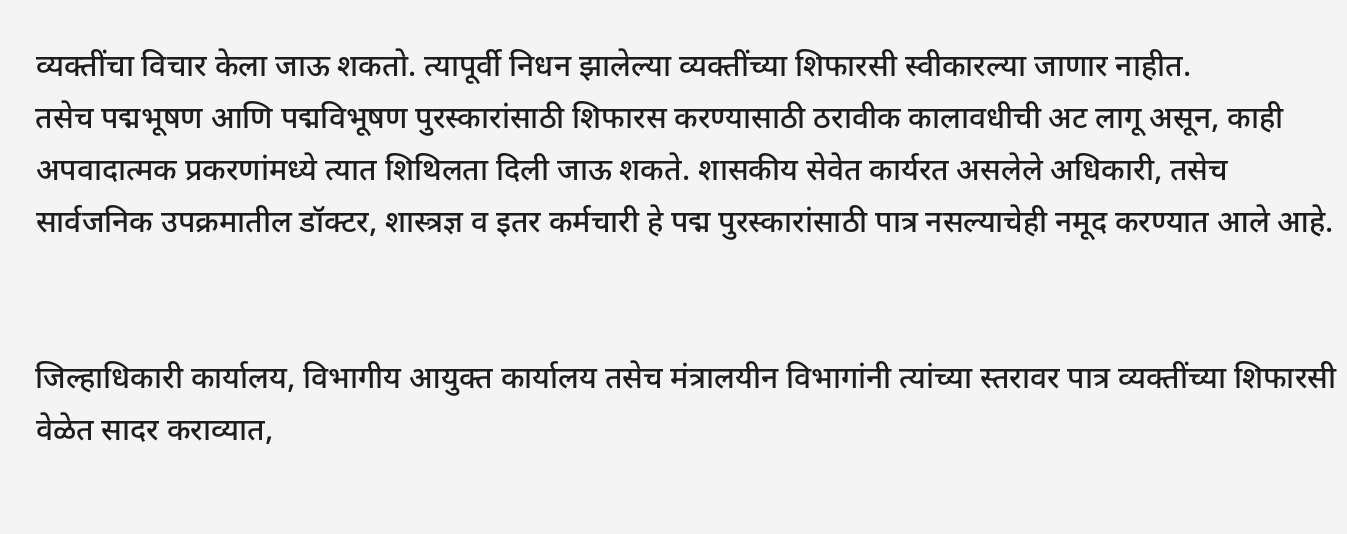व्यक्तींचा विचार केला जाऊ शकतो. त्यापूर्वी निधन झालेल्या व्यक्तींच्या शिफारसी स्वीकारल्या जाणार नाहीत.
तसेच पद्मभूषण आणि पद्मविभूषण पुरस्कारांसाठी शिफारस करण्यासाठी ठरावीक कालावधीची अट लागू असून, काही अपवादात्मक प्रकरणांमध्ये त्यात शिथिलता दिली जाऊ शकते. शासकीय सेवेत कार्यरत असलेले अधिकारी, तसेच सार्वजनिक उपक्रमातील डॉक्टर, शास्त्रज्ञ व इतर कर्मचारी हे पद्म पुरस्कारांसाठी पात्र नसल्याचेही नमूद करण्यात आले आहे.


जिल्हाधिकारी कार्यालय, विभागीय आयुक्त कार्यालय तसेच मंत्रालयीन विभागांनी त्यांच्या स्तरावर पात्र व्यक्तींच्या शिफारसी वेळेत सादर कराव्यात,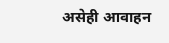असेही आवाहन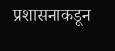प्रशासनाकडून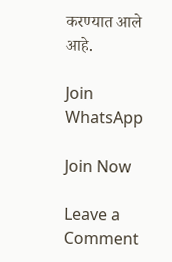करण्यात आले आहे.

Join WhatsApp

Join Now

Leave a Comment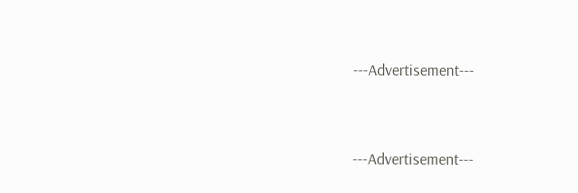---Advertisement---



---Advertisement---